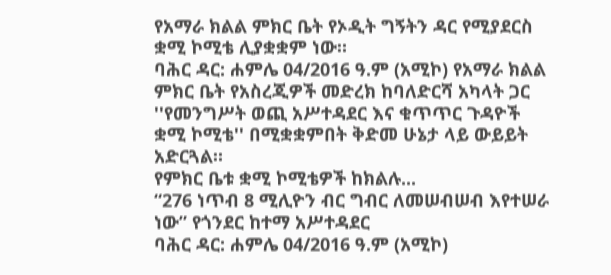የአማራ ክልል ምክር ቤት የኦዲት ግኝትን ዳር የሚያደርስ ቋሚ ኮሚቴ ሊያቋቋም ነው።
ባሕር ዳር: ሐምሌ 04/2016 ዓ.ም (አሚኮ) የአማራ ክልል ምክር ቤት የአስረጂዎች መድረክ ከባለድርሻ አካላት ጋር ''የመንግሥት ወጪ አሥተዳደር እና ቁጥጥር ጉዳዮች ቋሚ ኮሚቴ'' በሚቋቋምበት ቅድመ ሁኔታ ላይ ውይይት አድርጓል።
የምክር ቤቱ ቋሚ ኮሚቴዎች ከክልሉ...
“276 ነጥብ 8 ሚሊዮን ብር ግብር ለመሠብሠብ እየተሠራ ነው” የጎንደር ከተማ አሥተዳደር
ባሕር ዳር: ሐምሌ 04/2016 ዓ.ም (አሚኮ)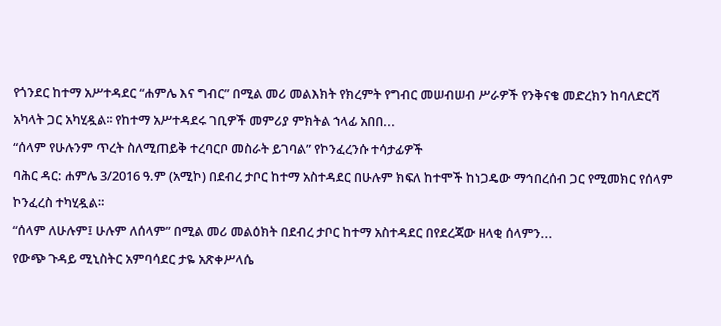የጎንደር ከተማ አሥተዳደር “ሐምሌ እና ግብር” በሚል መሪ መልእክት የክረምት የግብር መሠብሠብ ሥራዎች የንቅናቄ መድረክን ከባለድርሻ አካላት ጋር አካሂዷል፡፡ የከተማ አሥተዳደሩ ገቢዎች መምሪያ ምክትል ኀላፊ አበበ...
“ሰላም የሁሉንም ጥረት ስለሚጠይቅ ተረባርቦ መስራት ይገባል” የኮንፈረንሱ ተሳታፊዎች
ባሕር ዳር: ሐምሌ 3/2016 ዓ.ም (አሚኮ) በደብረ ታቦር ከተማ አስተዳደር በሁሉም ክፍለ ከተሞች ከነጋዴው ማኅበረሰብ ጋር የሚመክር የሰላም ኮንፈረስ ተካሂዷል።
“ሰላም ለሁሉም፤ ሁሉም ለሰላም” በሚል መሪ መልዕክት በደብረ ታቦር ከተማ አስተዳደር በየደረጃው ዘላቂ ሰላምን...
የውጭ ጉዳይ ሚኒስትር አምባሳደር ታዬ አጽቀሥላሴ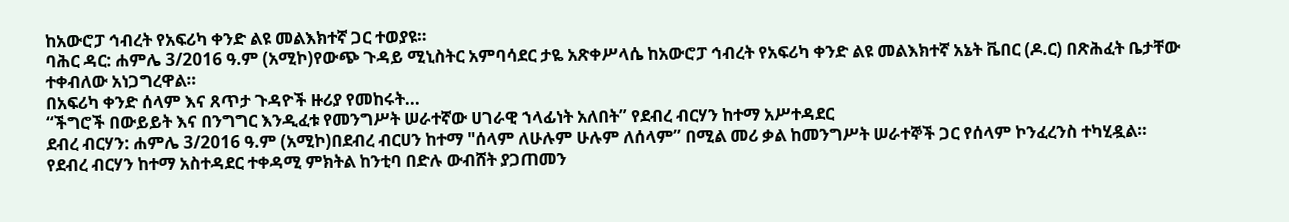ከአውሮፓ ኅብረት የአፍሪካ ቀንድ ልዩ መልእክተኛ ጋር ተወያዩ።
ባሕር ዳር: ሐምሌ 3/2016 ዓ.ም (አሚኮ)የውጭ ጉዳይ ሚኒስትር አምባሳደር ታዬ አጽቀሥላሴ ከአውሮፓ ኅብረት የአፍሪካ ቀንድ ልዩ መልእክተኛ አኔት ቬበር (ዶ.ር) በጽሕፈት ቤታቸው ተቀብለው አነጋግረዋል።
በአፍሪካ ቀንድ ሰላም እና ጸጥታ ጉዳዮች ዙሪያ የመከሩት...
“ችግሮች በውይይት እና በንግግር እንዲፈቱ የመንግሥት ሠራተኛው ሀገራዊ ኀላፊነት አለበት” የደብረ ብርሃን ከተማ አሥተዳደር
ደብረ ብርሃን: ሐምሌ 3/2016 ዓ.ም (አሚኮ)በደብረ ብርሀን ከተማ "ሰላም ለሁሉም ሁሉም ለሰላም” በሚል መሪ ቃል ከመንግሥት ሠራተኞች ጋር የሰላም ኮንፈረንስ ተካሂዷል።
የደብረ ብርሃን ከተማ አስተዳደር ተቀዳሚ ምክትል ከንቲባ በድሉ ውብሸት ያጋጠመን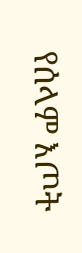የሰላም እጦት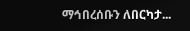ማኅበረሰቡን ለበርካታ...